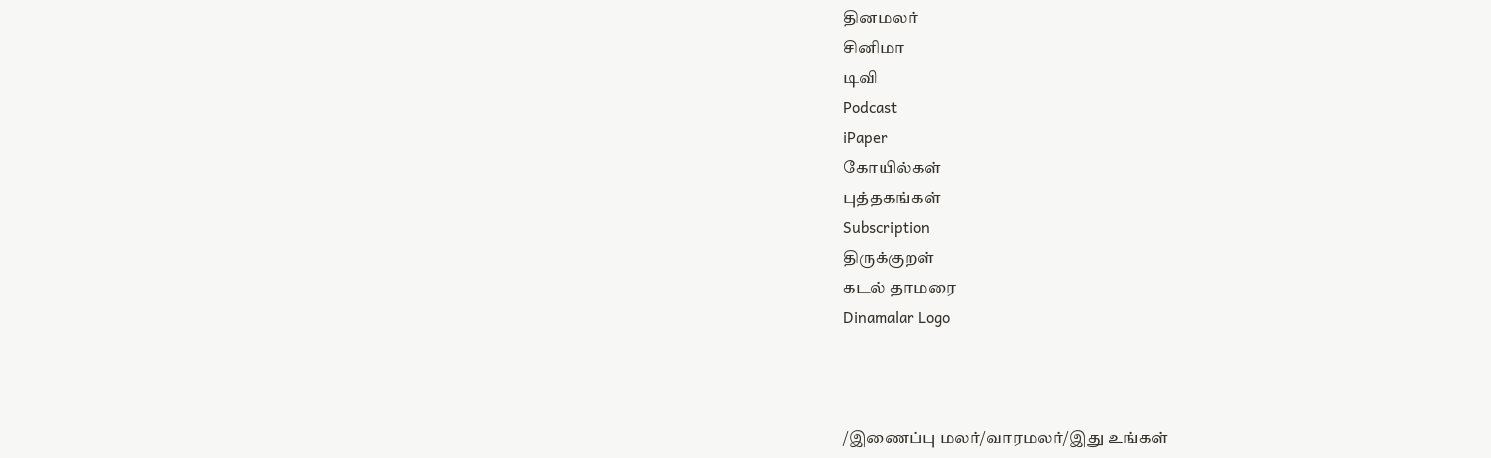தினமலர்
சினிமா
டிவி
Podcast
iPaper
கோயில்கள்
புத்தகங்கள்
Subscription
திருக்குறள்
கடல் தாமரை
Dinamalar Logo



/இணைப்பு மலர்/வாரமலர்/இது உங்கள்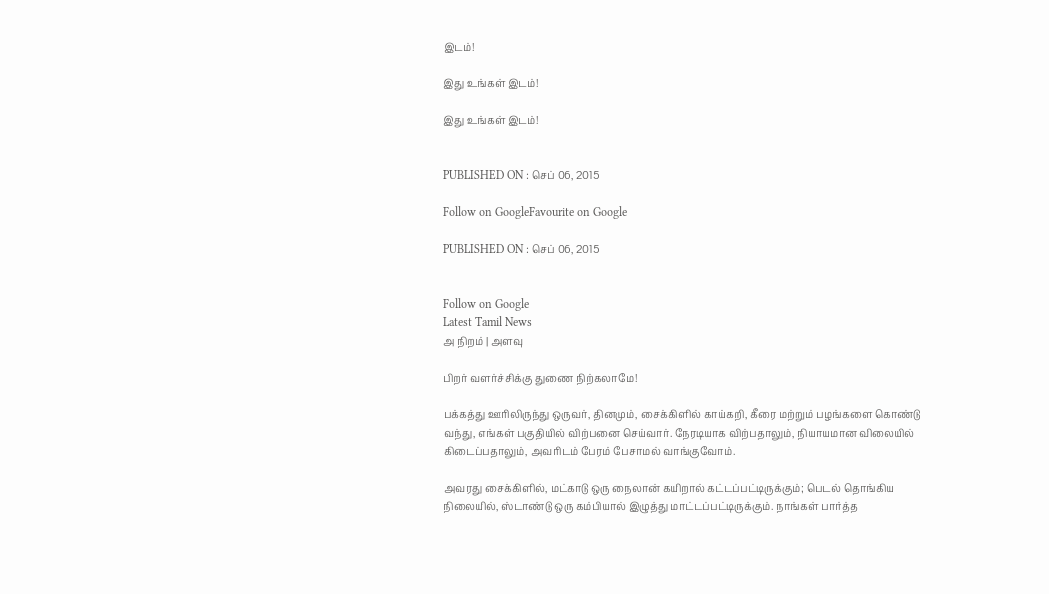இடம்!

இது உங்கள் இடம்!

இது உங்கள் இடம்!


PUBLISHED ON : செப் 06, 2015

Follow on GoogleFavourite on Google

PUBLISHED ON : செப் 06, 2015


Follow on Google
Latest Tamil News
அ நிறம் | அளவு

பிறர் வளர்ச்சிக்கு துணை நிற்கலாமே!

பக்கத்து ஊரிலிருந்து ஒருவர், தினமும், சைக்கிளில் காய்கறி, கீரை மற்றும் பழங்களை கொண்டு வந்து, எங்கள் பகுதியில் விற்பனை செய்வார். நேரடியாக விற்பதாலும், நியாயமான விலையில் கிடைப்பதாலும், அவரிடம் பேரம் பேசாமல் வாங்குவோம்.

அவரது சைக்கிளில், மட்காடு ஒரு நைலான் கயிறால் கட்டப்பட்டிருக்கும்; பெடல் தொங்கிய நிலையில், ஸ்டாண்டு ஒரு கம்பியால் இழுத்து மாட்டப்பட்டிருக்கும். நாங்கள் பார்த்த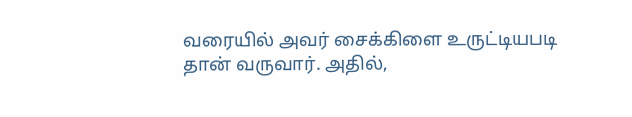வரையில் அவர் சைக்கிளை உருட்டியபடி தான் வருவார். அதில்,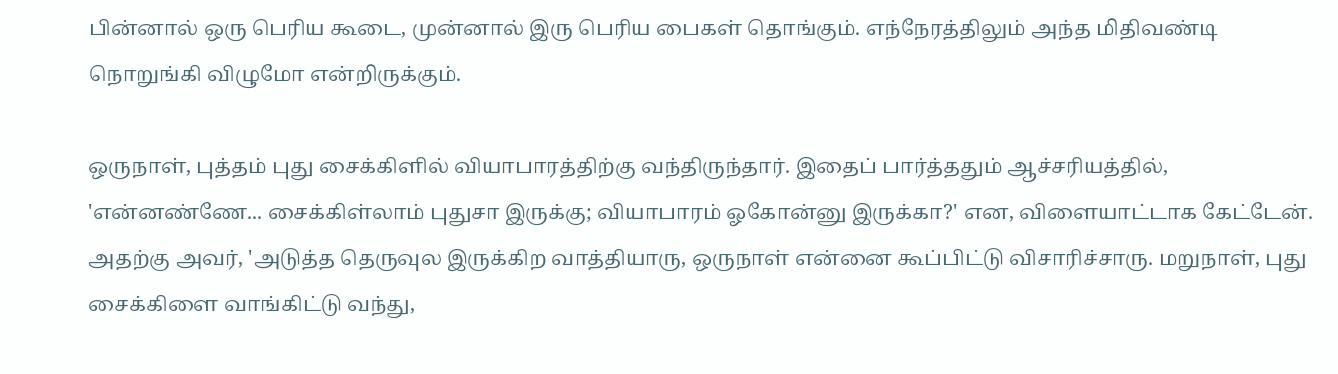பின்னால் ஒரு பெரிய கூடை, முன்னால் இரு பெரிய பைகள் தொங்கும். எந்நேரத்திலும் அந்த மிதிவண்டி நொறுங்கி விழுமோ என்றிருக்கும்.

ஒருநாள், புத்தம் புது சைக்கிளில் வியாபாரத்திற்கு வந்திருந்தார். இதைப் பார்த்ததும் ஆச்சரியத்தில், 'என்னண்ணே... சைக்கிள்லாம் புதுசா இருக்கு; வியாபாரம் ஓகோன்னு இருக்கா?' என, விளையாட்டாக கேட்டேன். அதற்கு அவர், 'அடுத்த தெருவுல இருக்கிற வாத்தியாரு, ஒருநாள் என்னை கூப்பிட்டு விசாரிச்சாரு. மறுநாள், புது சைக்கிளை வாங்கிட்டு வந்து,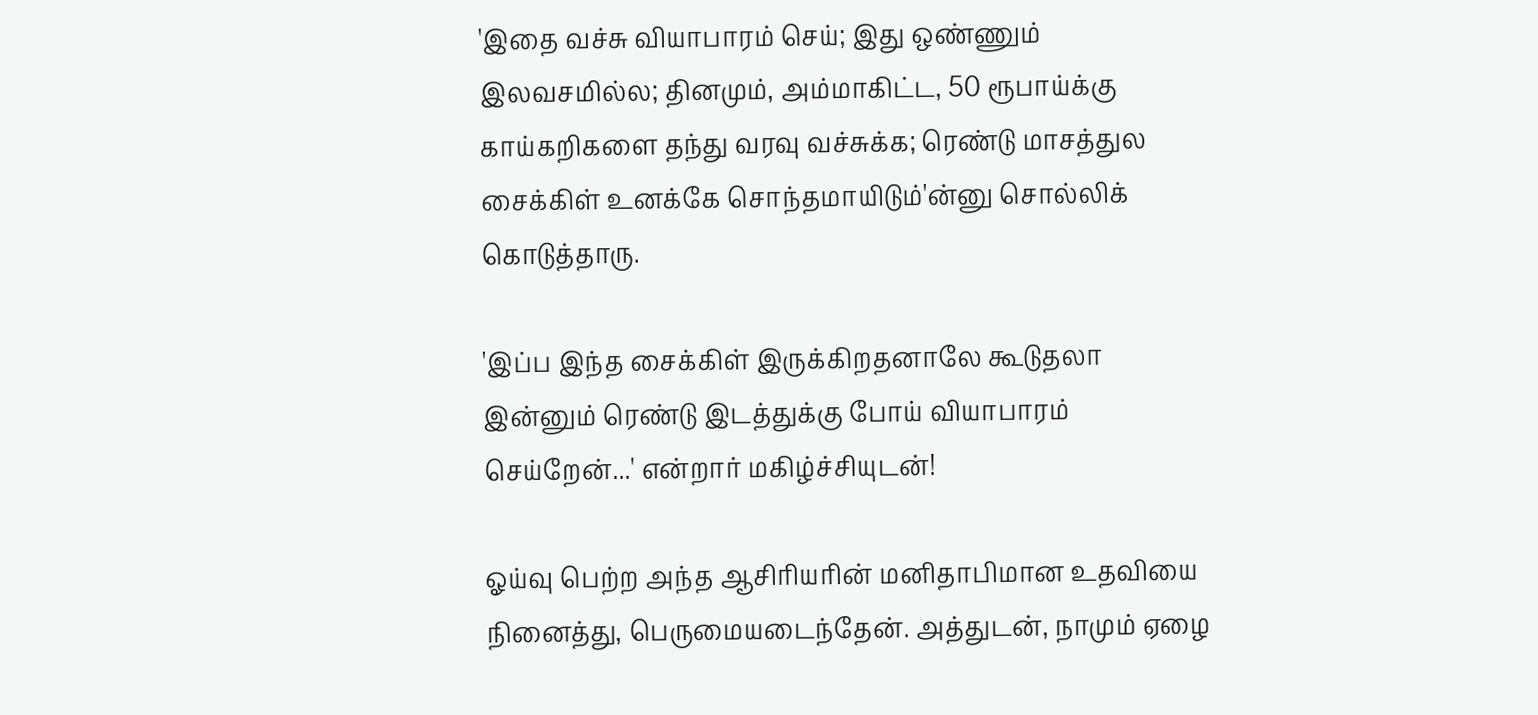'இதை வச்சு வியாபாரம் செய்; இது ஒண்ணும் இலவசமில்ல; தினமும், அம்மாகிட்ட, 50 ரூபாய்க்கு காய்கறிகளை தந்து வரவு வச்சுக்க; ரெண்டு மாசத்துல சைக்கிள் உனக்கே சொந்தமாயிடும்'ன்னு சொல்லிக் கொடுத்தாரு.

'இப்ப இந்த சைக்கிள் இருக்கிறதனாலே கூடுதலா இன்னும் ரெண்டு இடத்துக்கு போய் வியாபாரம் செய்றேன்...' என்றார் மகிழ்ச்சியுடன்!

ஓய்வு பெற்ற அந்த ஆசிரியரின் மனிதாபிமான உதவியை நினைத்து, பெருமையடைந்தேன். அத்துடன், நாமும் ஏழை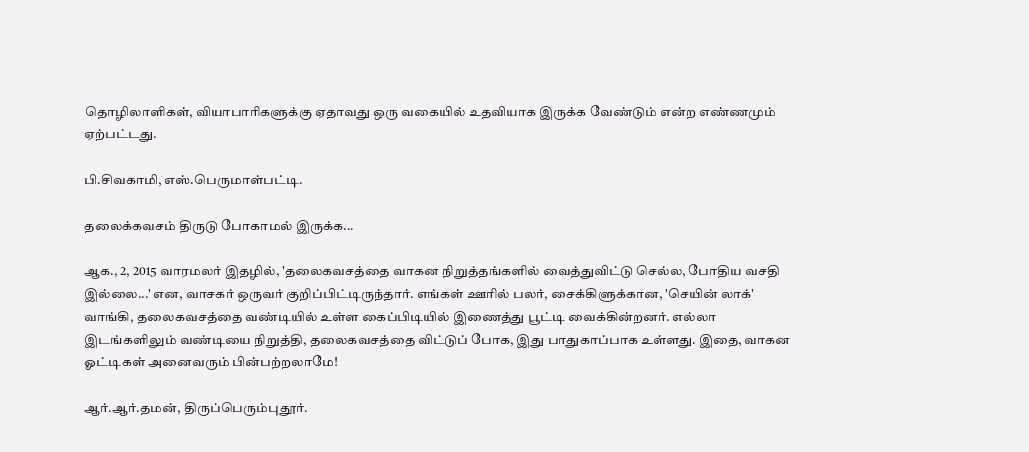தொழிலாளிகள், வியாபாரிகளுக்கு ஏதாவது ஒரு வகையில் உதவியாக இருக்க வேண்டும் என்ற எண்ணமும் ஏற்பட்டது.

பி.சிவகாமி, எஸ்.பெருமாள்பட்டி.

தலைக்கவசம் திருடு போகாமல் இருக்க...

ஆக., 2, 2015 வாரமலர் இதழில், 'தலைகவசத்தை வாகன நிறுத்தங்களில் வைத்துவிட்டு செல்ல, போதிய வசதி இல்லை...' என, வாசகர் ஒருவர் குறிப்பிட்டிருந்தார். எங்கள் ஊரில் பலர், சைக்கிளுக்கான, 'செயின் லாக்' வாங்கி, தலைகவசத்தை வண்டியில் உள்ள கைப்பிடியில் இணைத்து பூட்டி வைக்கின்றனர். எல்லா இடங்களிலும் வண்டியை நிறுத்தி, தலைகவசத்தை விட்டுப் போக, இது பாதுகாப்பாக உள்ளது. இதை, வாகன ஓட்டிகள் அனைவரும் பின்பற்றலாமே!

ஆர்.ஆர்.தமன், திருப்பெரும்புதூர்.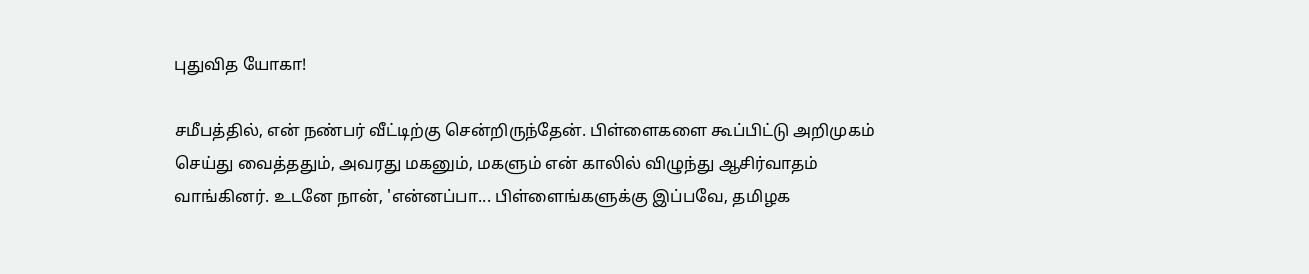புதுவித யோகா!

சமீபத்தில், என் நண்பர் வீட்டிற்கு சென்றிருந்தேன். பிள்ளைகளை கூப்பிட்டு அறிமுகம் செய்து வைத்ததும், அவரது மகனும், மகளும் என் காலில் விழுந்து ஆசிர்வாதம் வாங்கினர். உடனே நான், 'என்னப்பா... பிள்ளைங்களுக்கு இப்பவே, தமிழக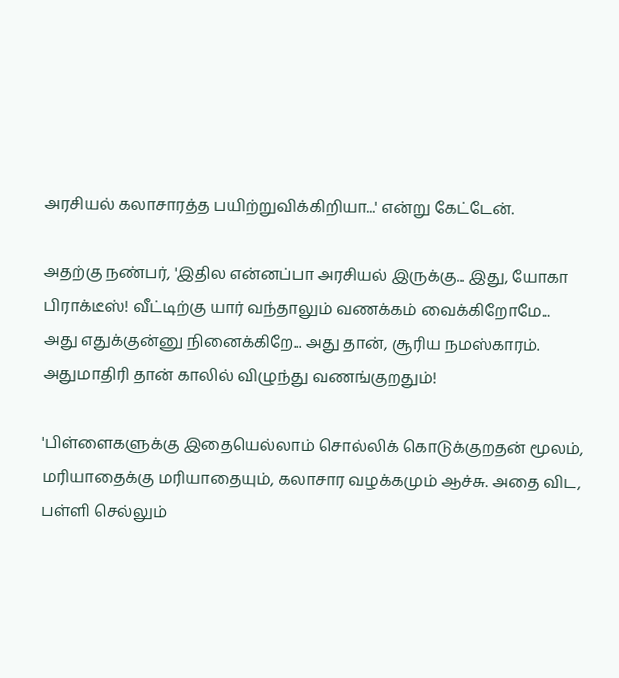அரசியல் கலாசாரத்த பயிற்றுவிக்கிறியா...' என்று கேட்டேன்.

அதற்கு நண்பர், 'இதில என்னப்பா அரசியல் இருக்கு... இது, யோகா பிராக்டீஸ்! வீட்டிற்கு யார் வந்தாலும் வணக்கம் வைக்கிறோமே... அது எதுக்குன்னு நினைக்கிறே... அது தான், சூரிய நமஸ்காரம். அதுமாதிரி தான் காலில் விழுந்து வணங்குறதும்!

'பிள்ளைகளுக்கு இதையெல்லாம் சொல்லிக் கொடுக்குறதன் மூலம், மரியாதைக்கு மரியாதையும், கலாசார வழக்கமும் ஆச்சு. அதை விட, பள்ளி செல்லும்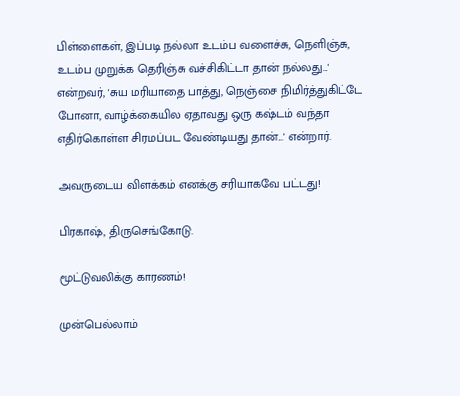பிள்ளைகள், இப்படி நல்லா உடம்ப வளைச்சு, நெளிஞ்சு, உடம்ப முறுக்க தெரிஞ்சு வச்சிகிட்டா தான் நல்லது...' என்றவர், 'சுய மரியாதை பாத்து, நெஞ்சை நிமிர்த்துகிட்டே போனா, வாழ்க்கையில ஏதாவது ஒரு கஷ்டம் வந்தா எதிர்கொள்ள சிரமப்பட வேண்டியது தான்...' என்றார்.

அவருடைய விளக்கம் எனக்கு சரியாகவே பட்டது!

பிரகாஷ், திருசெங்கோடு.

மூட்டுவலிக்கு காரணம்!

முன்பெல்லாம்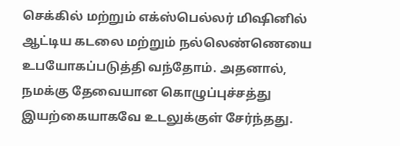செக்கில் மற்றும் எக்ஸ்பெல்லர் மிஷினில் ஆட்டிய கடலை மற்றும் நல்லெண்ணெயை உபயோகப்படுத்தி வந்தோம். அதனால், நமக்கு தேவையான கொழுப்புச்சத்து இயற்கையாகவே உடலுக்குள் சேர்ந்தது.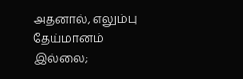அதனால், எலும்பு தேய்மானம் இல்லை;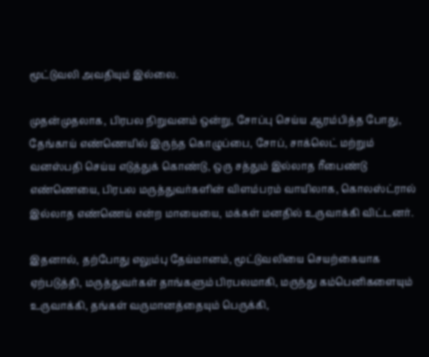மூட்டுவலி அவதியும் இல்லை.

முதன்முதலாக, பிரபல நிறுவனம் ஒன்று, சோப்பு செய்ய ஆரம்பித்த போது, தேங்காய் எண்ணெயில் இருந்த கொழுப்பை, சோப், சாக்லெட் மற்றும் வனஸ்பதி செய்ய எடுத்துக் கொண்டு, ஒரு சத்தும் இல்லாத ரீபைண்டு எண்ணெயை, பிரபல மருத்துவர்களின் விளம்பரம் வாயிலாக, கொலஸ்ட்ரால் இல்லாத எண்ணெய் என்ற மாயையை, மக்கள் மனதில் உருவாக்கி விட்டனர்.

இதனால், தற்போது எலும்பு தேய்மானம், மூட்டுவலியை செயற்கையாக ஏற்படுத்தி, மருத்துவர்கள் தாங்களும் பிரபலமாகி, மருந்து கம்பெனிகளையும் உருவாக்கி, தங்கள் வருமானத்தையும் பெருக்கி,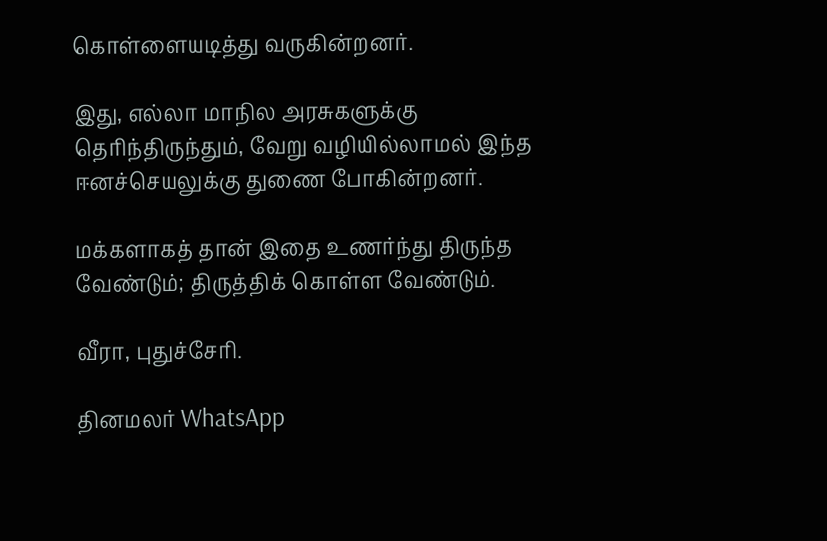கொள்ளையடித்து வருகின்றனர்.

இது, எல்லா மாநில அரசுகளுக்கு தெரிந்திருந்தும், வேறு வழியில்லாமல் இந்த ஈனச்செயலுக்கு துணை போகின்றனர்.

மக்களாகத் தான் இதை உணர்ந்து திருந்த வேண்டும்; திருத்திக் கொள்ள வேண்டும்.

வீரா, புதுச்சேரி.

தினமலர் WhatsApp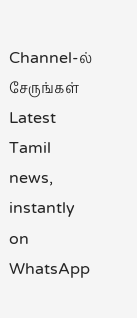Channel-ல் சேருங்கள்
Latest Tamil news, instantly on WhatsApp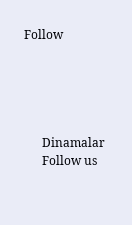Follow





      Dinamalar
      Follow us